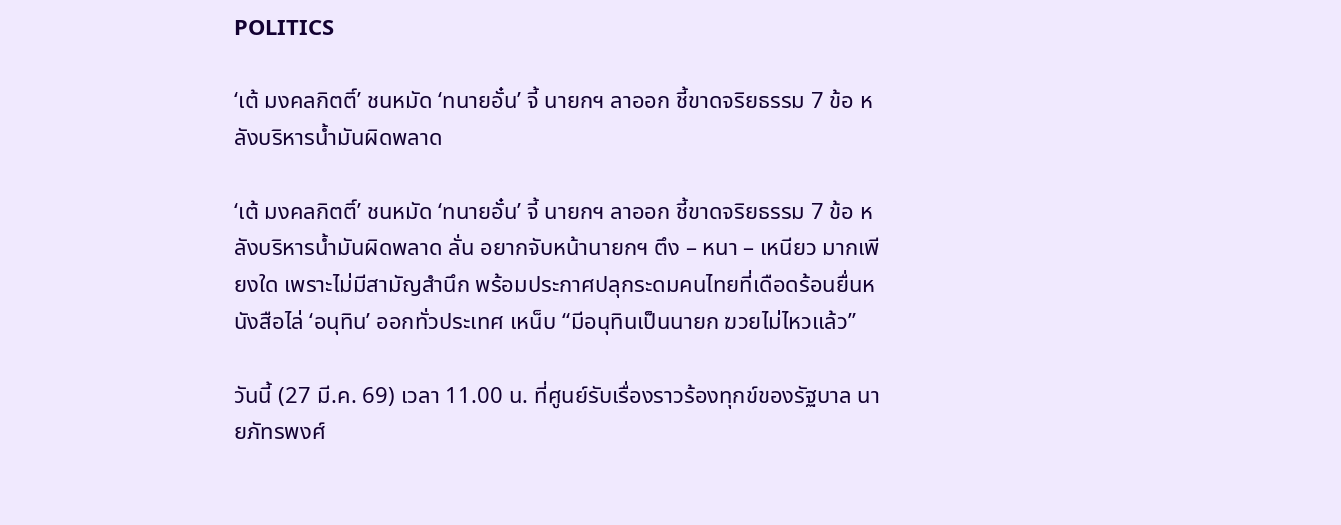POLITICS

‘เต้ มงคลกิตติ์’ ชนหมัด ‘ทนายอั๋น’ จี้ นายกฯ ลาออก ชี้ขาดจริยธรรม 7 ข้อ หลังบริหารน้ำมันผิดพลาด

‘เต้ มงคลกิตติ์’ ชนหมัด ‘ทนายอั๋น’ จี้ นายกฯ ลาออก ชี้ขาดจริยธรรม 7 ข้อ หลังบริหารน้ำมันผิดพลาด ลั่น อยากจับหน้านายกฯ ตึง – หนา – เหนียว มากเพียงใด เพราะไม่มีสามัญสำนึก พร้อมประกาศปลุกระดมคนไทยที่เดือดร้อนยื่นหนังสือไล่ ‘อนุทิน’ ออกทั่วประเทศ เหน็บ “มีอนุทินเป็นนายก ฆวยไม่ไหวแล้ว”

วันนี้ (27 มี.ค. 69) เวลา 11.00 น. ที่ศูนย์รับเรื่องราวร้องทุกข์ของรัฐบาล นายภัทรพงศ์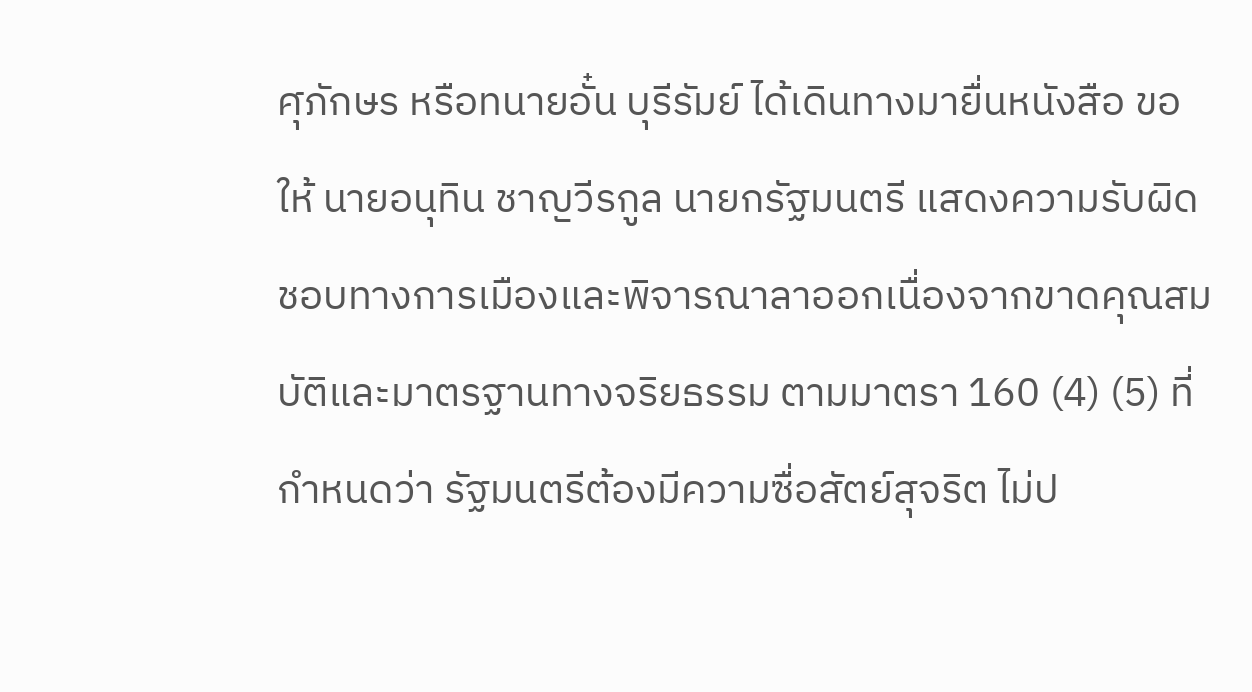ศุภักษร หรือทนายอั๋น บุรีรัมย์ ได้เดินทางมายื่นหนังสือ ขอให้ นายอนุทิน ชาญวีรกูล นายกรัฐมนตรี แสดงความรับผิดชอบทางการเมืองและพิจารณาลาออกเนื่องจากขาดคุณสมบัติและมาตรฐานทางจริยธรรม ตามมาตรา 160 (4) (5) ที่กำหนดว่า รัฐมนตรีต้องมีความซื่อสัตย์สุจริต ไม่ป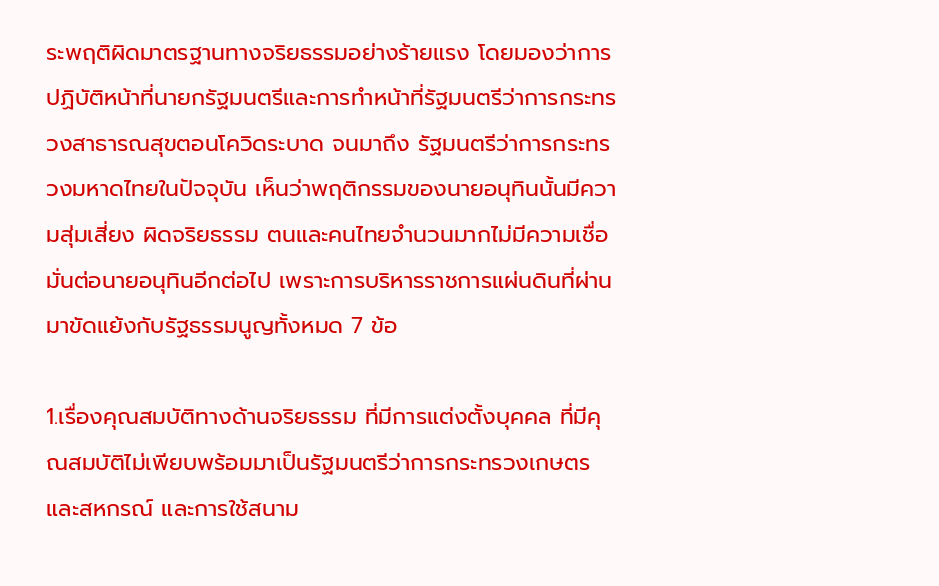ระพฤติผิดมาตรฐานทางจริยธรรมอย่างร้ายแรง โดยมองว่าการปฏิบัติหน้าที่นายกรัฐมนตรีและการทำหน้าที่รัฐมนตรีว่าการกระทรวงสาธารณสุขตอนโควิดระบาด จนมาถึง รัฐมนตรีว่าการกระทรวงมหาดไทยในปัจจุบัน เห็นว่าพฤติกรรมของนายอนุทินนั้นมีความสุ่มเสี่ยง ผิดจริยธรรม ตนและคนไทยจำนวนมากไม่มีความเชื่อมั่นต่อนายอนุทินอีกต่อไป เพราะการบริหารราชการแผ่นดินที่ผ่านมาขัดแย้งกับรัฐธรรมนูญทั้งหมด 7 ข้อ

1.เรื่องคุณสมบัติทางด้านจริยธรรม ที่มีการแต่งตั้งบุคคล ที่มีคุณสมบัติไม่เพียบพร้อมมาเป็นรัฐมนตรีว่าการกระทรวงเกษตรและสหกรณ์ และการใช้สนาม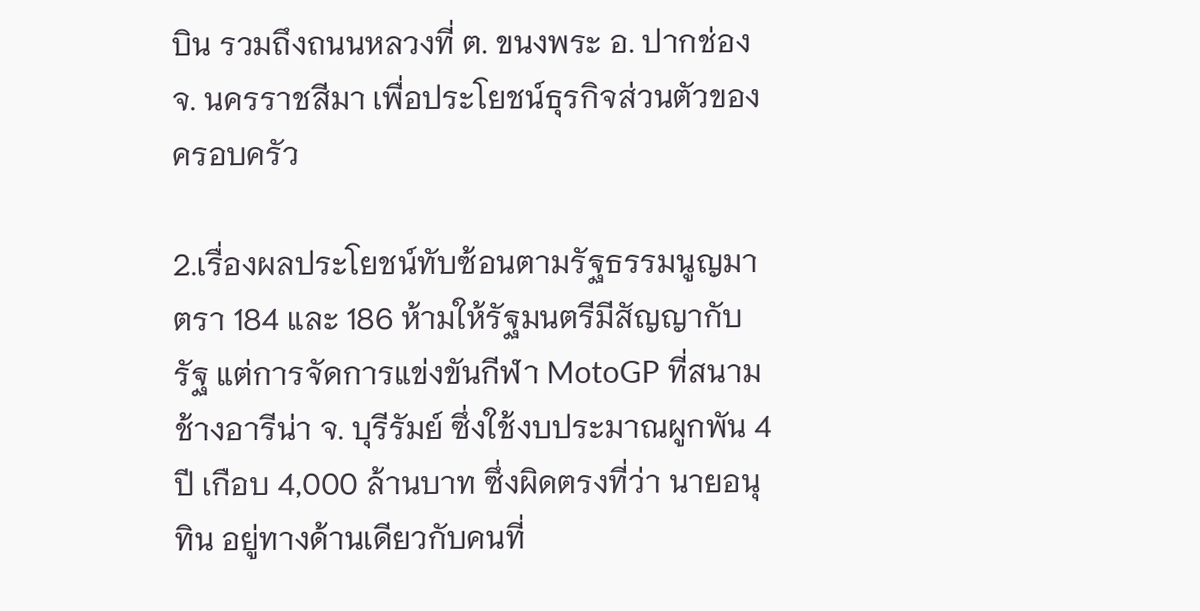บิน รวมถึงถนนหลวงที่ ต. ขนงพระ อ. ปากช่อง จ. นครราชสีมา เพื่อประโยชน์ธุรกิจส่วนตัวของครอบครัว

2.เรื่องผลประโยชน์ทับซ้อนตามรัฐธรรมนูญมาตรา 184 และ 186 ห้ามให้รัฐมนตรีมีสัญญากับรัฐ แต่การจัดการแข่งขันกีฬา MotoGP ที่สนามช้างอารีน่า จ. บุรีรัมย์ ซึ่งใช้งบประมาณผูกพัน 4 ปี เกือบ 4,000 ล้านบาท ซึ่งผิดตรงที่ว่า นายอนุทิน อยู่ทางด้านเดียวกับคนที่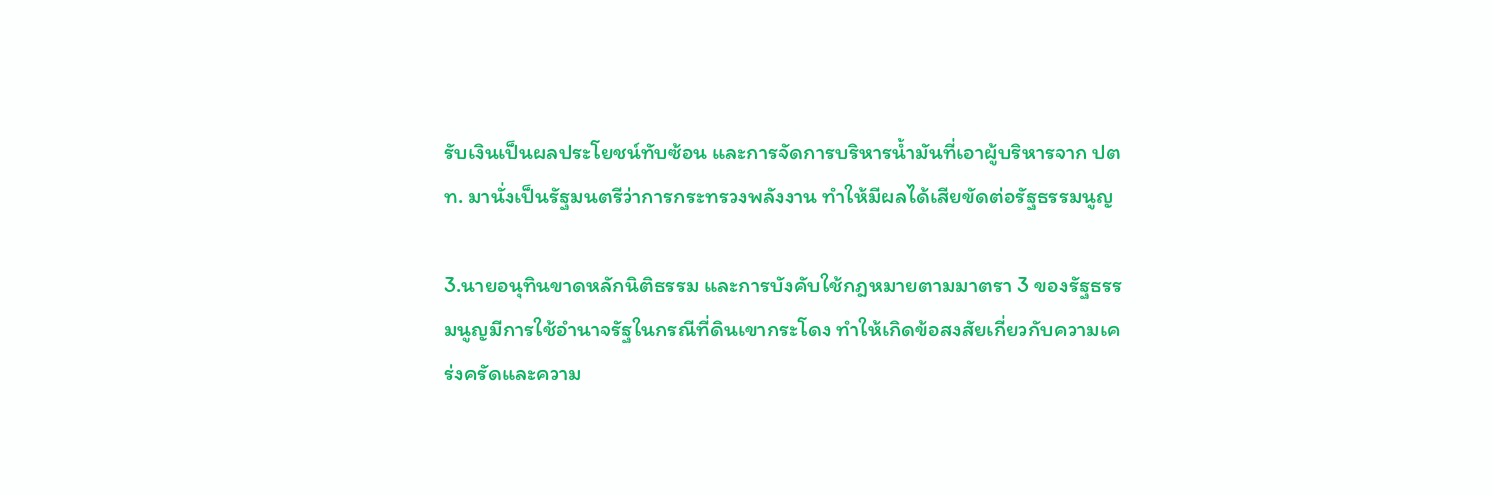รับเงินเป็นผลประโยชน์ทับซ้อน และการจัดการบริหารน้ำมันที่เอาผู้บริหารจาก ปตท. มานั่งเป็นรัฐมนตรีว่าการกระทรวงพลังงาน ทำให้มีผลได้เสียขัดต่อรัฐธรรมนูญ

3.นายอนุทินขาดหลักนิติธรรม และการบังคับใช้กฎหมายตามมาตรา 3 ของรัฐธรรมนูญมีการใช้อำนาจรัฐในกรณีที่ดินเขากระโดง ทำให้เกิดข้อสงสัยเกี่ยวกับความเคร่งครัดและความ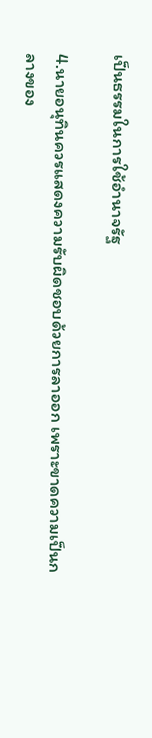เป็นธรรมในการใช้อำนาจรัฐ

4.นายอนุทินควรแสดงความรับผิดชอบด้วยการลาออก เพราะขาดความเป็นกลางของ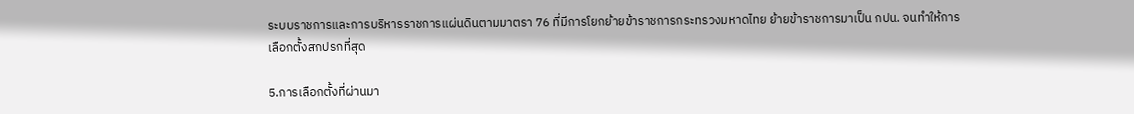ระบบราชการและการบริหารราชการแผ่นดินตามมาตรา 76 ที่มีการโยกย้ายข้าราชการกระทรวงมหาดไทย ย้ายข้าราชการมาเป็น กปน. จนทำให้การเลือกตั้งสกปรกที่สุด

5.การเลือกตั้งที่ผ่านมา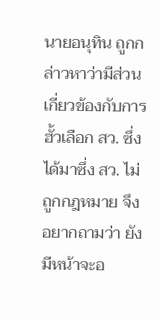นายอนุทิน ถูกกล่าวหาว่ามีส่วนเกี่ยวข้องกับการฮั้วเลือก สว. ซึ่งได้มาซึ่ง สว. ไม่ถูกกฎหมาย จึงอยากถามว่า ยังมีหน้าจะอ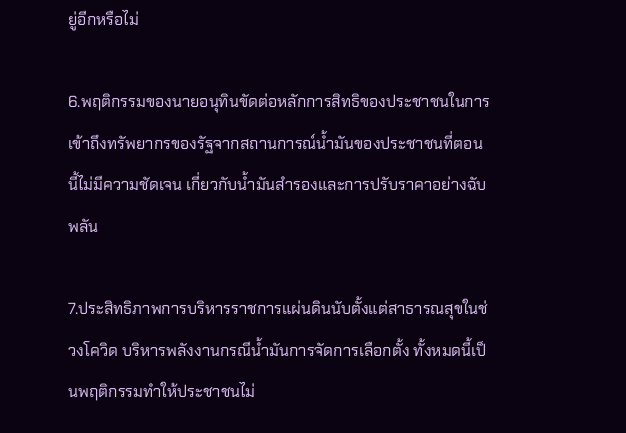ยู่อีกหรือไม่

6.พฤติกรรมของนายอนุทินขัดต่อหลักการสิทธิของประชาชนในการเข้าถึงทรัพยากรของรัฐจากสถานการณ์น้ำมันของประชาชนที่ตอนนี้ไม่มีความชัดเจน เกี่ยวกับน้ำมันสำรองและการปรับราคาอย่างฉับพลัน

7.ประสิทธิภาพการบริหารราชการแผ่นดินนับตั้งแต่สาธารณสุขในช่วงโควิด บริหารพลังงานกรณีน้ำมันการจัดการเลือกตั้ง ทั้งหมดนี้เป็นพฤติกรรมทำให้ประชาชนไม่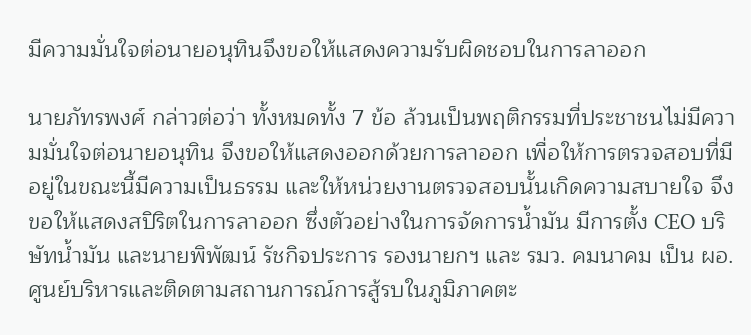มีความมั่นใจต่อนายอนุทินจึงขอให้แสดงความรับผิดชอบในการลาออก

นายภัทรพงศ์ กล่าวต่อว่า ทั้งหมดทั้ง 7 ข้อ ล้วนเป็นพฤติกรรมที่ประชาชนไม่มีความมั่นใจต่อนายอนุทิน จึงขอให้แสดงออกด้วยการลาออก เพื่อให้การตรวจสอบที่มีอยู่ในขณะนี้มีความเป็นธรรม และให้หน่วยงานตรวจสอบนั้นเกิดความสบายใจ จึงขอให้แสดงสปิริตในการลาออก ซึ่งตัวอย่างในการจัดการน้ำมัน มีการตั้ง CEO บริษัทน้ำมัน และนายพิพัฒน์ รัชกิจประการ รองนายกฯ และ รมว. คมนาคม เป็น ผอ. ศูนย์บริหารและติดตามสถานการณ์การสู้รบในภูมิภาคตะ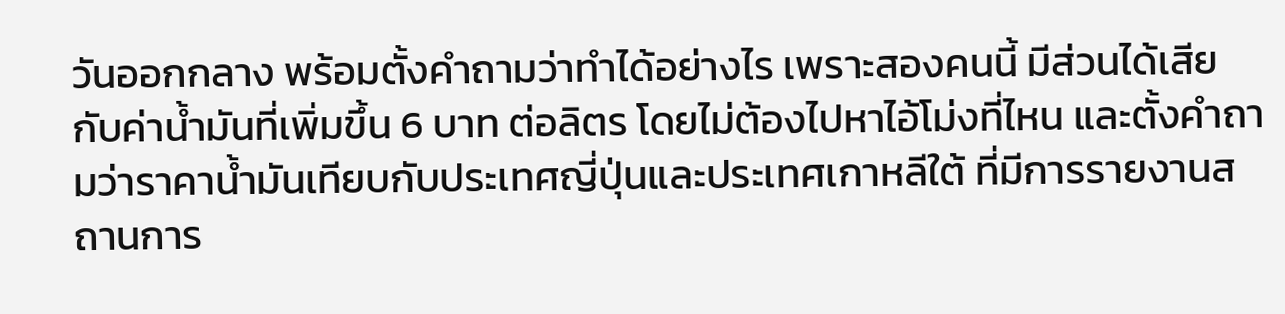วันออกกลาง พร้อมตั้งคำถามว่าทำได้อย่างไร เพราะสองคนนี้ มีส่วนได้เสียกับค่าน้ำมันที่เพิ่มขึ้น 6 บาท ต่อลิตร โดยไม่ต้องไปหาไอ้โม่งที่ไหน และตั้งคำถามว่าราคาน้ำมันเทียบกับประเทศญี่ปุ่นและประเทศเกาหลีใต้ ที่มีการรายงานสถานการ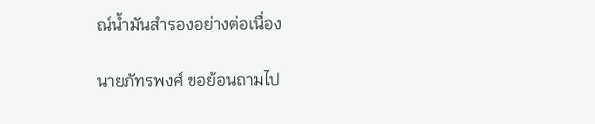ณ์น้ำมันสำรองอย่างต่อเนื่อง

นายภัทรพงศ์ ขอย้อนถามไป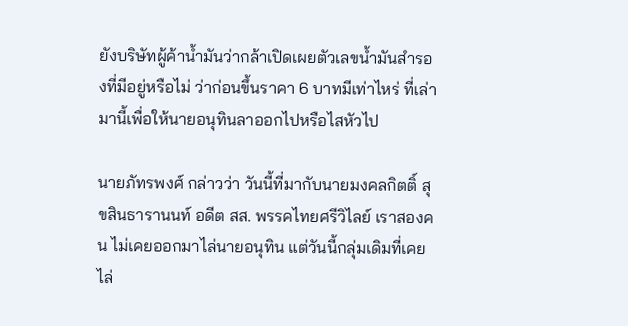ยังบริษัทผู้ค้าน้ำมันว่ากล้าเปิดเผยตัวเลขน้ำมันสำรองที่มีอยู่หรือไม่ ว่าก่อนขึ้นราคา 6 บาทมีเท่าไหร่ ที่เล่ามานี้เพื่อให้นายอนุทินลาออกไปหรือไสหัวไป

นายภัทรพงศ์ กล่าวว่า วันนี้ที่มากับนายมงคลกิตติ์ สุขสินธารานนท์ อดีต สส. พรรคไทยศรีวิไลย์ เราสองคน ไม่เคยออกมาไล่นายอนุทิน แต่วันนี้กลุ่มเดิมที่เคยไล่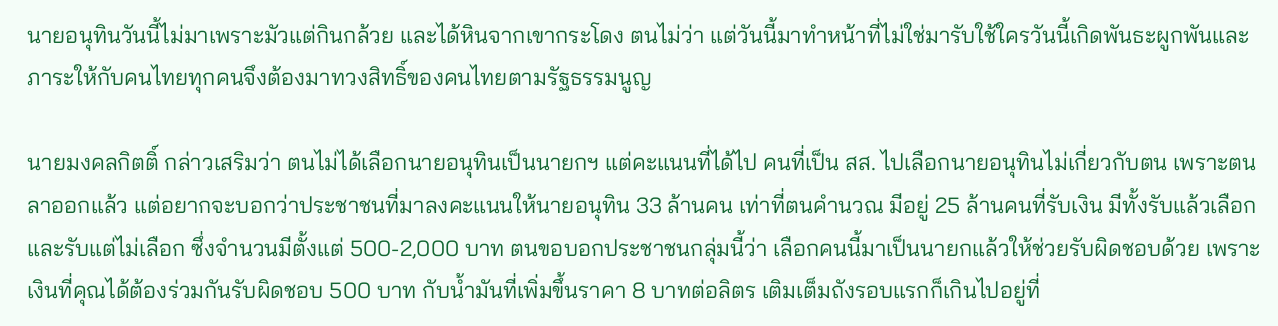นายอนุทินวันนี้ไม่มาเพราะมัวแต่กินกล้วย และได้หินจากเขากระโดง ตนไม่ว่า แต่วันนี้มาทำหน้าที่ไม่ใช่มารับใช้ใครวันนี้เกิดพันธะผูกพันและภาระให้กับคนไทยทุกคนจึงต้องมาทวงสิทธิ์ของคนไทยตามรัฐธรรมนูญ

นายมงคลกิตติ์ กล่าวเสริมว่า ตนไม่ได้เลือกนายอนุทินเป็นนายกฯ แต่คะแนนที่ได้ไป คนที่เป็น สส. ไปเลือกนายอนุทินไม่เกี่ยวกับตน เพราะตนลาออกแล้ว แต่อยากจะบอกว่าประชาชนที่มาลงคะแนนให้นายอนุทิน 33 ล้านคน เท่าที่ตนคำนวณ มีอยู่ 25 ล้านคนที่รับเงิน มีทั้งรับแล้วเลือก และรับแต่ไม่เลือก ซึ่งจำนวนมีตั้งแต่ 500-2,000 บาท ตนขอบอกประชาชนกลุ่มนี้ว่า เลือกคนนี้มาเป็นนายกแล้วให้ช่วยรับผิดชอบด้วย เพราะเงินที่คุณได้ต้องร่วมกันรับผิดชอบ 500 บาท กับน้ำมันที่เพิ่มขึ้นราคา 8 บาทต่อลิตร เติมเต็มถังรอบแรกก็เกินไปอยู่ที่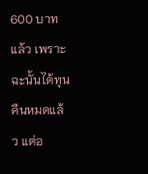600 บาทแล้ว เพราะฉะนั้นได้ทุนคืนหมดแล้ว แต่อ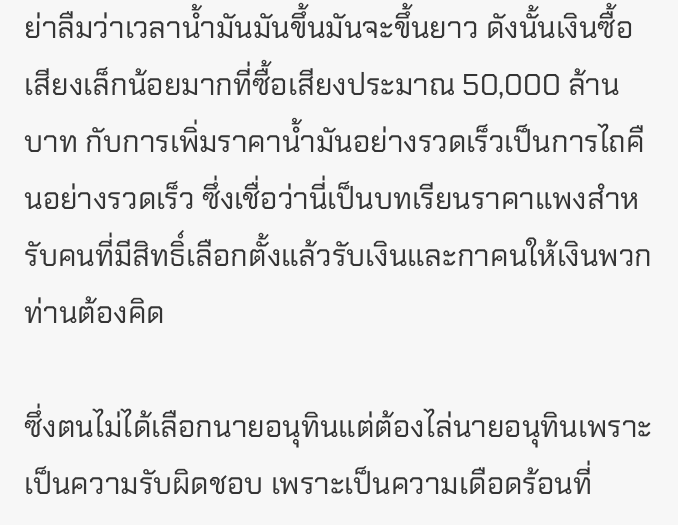ย่าลืมว่าเวลาน้ำมันมันขึ้นมันจะขึ้นยาว ดังนั้นเงินซื้อเสียงเล็กน้อยมากที่ซื้อเสียงประมาณ 50,000 ล้านบาท กับการเพิ่มราคาน้ำมันอย่างรวดเร็วเป็นการไถคืนอย่างรวดเร็ว ซึ่งเชื่อว่านี่เป็นบทเรียนราคาแพงสำหรับคนที่มีสิทธิ์เลือกตั้งแล้วรับเงินและกาคนให้เงินพวกท่านต้องคิด

ซึ่งตนไม่ได้เลือกนายอนุทินแต่ต้องไล่นายอนุทินเพราะเป็นความรับผิดชอบ เพราะเป็นความเดือดร้อนที่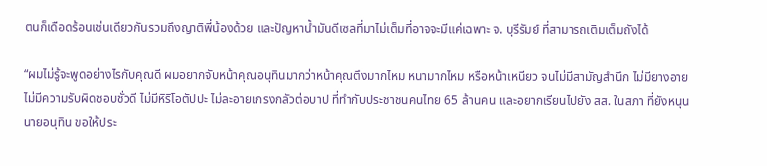ตนก็เดือดร้อนเช่นเดียวกันรวมถึงญาติพี่น้องด้วย และปัญหาน้ำมันดีเซลที่มาไม่เต็มที่อาจจะมีแค่เฉพาะ จ. บุรีรัมย์ ที่สามารถเติมเต็มถังได้

“ผมไม่รู้จะพูดอย่างไรกับคุณดี ผมอยากจับหน้าคุณอนุทินมากว่าหน้าคุณตึงมากไหม หนามากไหม หรือหน้าเหนียว จนไม่มีสามัญสำนึก ไม่มียางอาย ไม่มีความรับผิดชอบชั่วดี ไม่มีหิริโอตัปปะ ไม่ละอายเกรงกลัวต่อบาป ที่ทำกับประชาชนคนไทย 65 ล้านคน และอยากเรียนไปยัง สส. ในสภา ที่ยังหนุนนายอนุทิน ขอให้ประ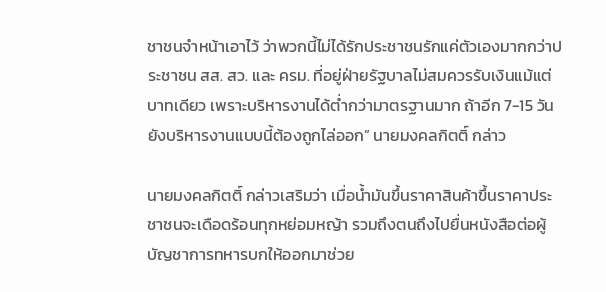ชาชนจำหน้าเอาไว้ ว่าพวกนี้ไม่ได้รักประชาชนรักแค่ตัวเองมากกว่าประชาชน สส. สว. และ ครม. ที่อยู่ฝ่ายรัฐบาลไม่สมควรรับเงินแม้แต่บาทเดียว เพราะบริหารงานได้ต่ำกว่ามาตรฐานมาก ถ้าอีก 7-15 วัน ยังบริหารงานแบบนี้ต้องถูกไล่ออก” นายมงคลกิตติ์ กล่าว

นายมงคลกิตติ์ กล่าวเสริมว่า เมื่อน้ำมันขึ้นราคาสินค้าขึ้นราคาประชาชนจะเดือดร้อนทุกหย่อมหญ้า รวมถึงตนถึงไปยื่นหนังสือต่อผู้บัญชาการทหารบกให้ออกมาช่วย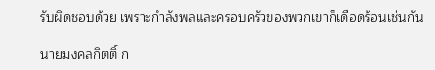รับผิดชอบด้วย เพราะกำลังพลและครอบครัวของพวกเขาก็เดือดร้อนเช่นกัน

นายมงคลกิตติ์ ก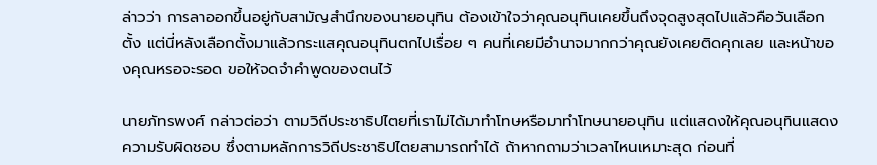ล่าวว่า การลาออกขึ้นอยู่กับสามัญสำนึกของนายอนุทิน ต้องเข้าใจว่าคุณอนุทินเคยขึ้นถึงจุดสูงสุดไปแล้วคือวันเลือกตั้ง แต่นี่หลังเลือกตั้งมาแล้วกระแสคุณอนุทินตกไปเรื่อย ๆ คนที่เคยมีอำนาจมากกว่าคุณยังเคยติดคุกเลย และหน้าของคุณหรอจะรอด ขอให้จดจำคำพูดของตนไว้

นายภัทรพงศ์ กล่าวต่อว่า ตามวิถีประชาธิปไตยที่เราไม่ได้มาทำโทษหรือมาทำโทษนายอนุทิน แต่แสดงให้คุณอนุทินแสดงความรับผิดชอบ ซึ่งตามหลักการวิถีประชาธิปไตยสามารถทำได้ ถ้าหากถามว่าเวลาไหนเหมาะสุด ก่อนที่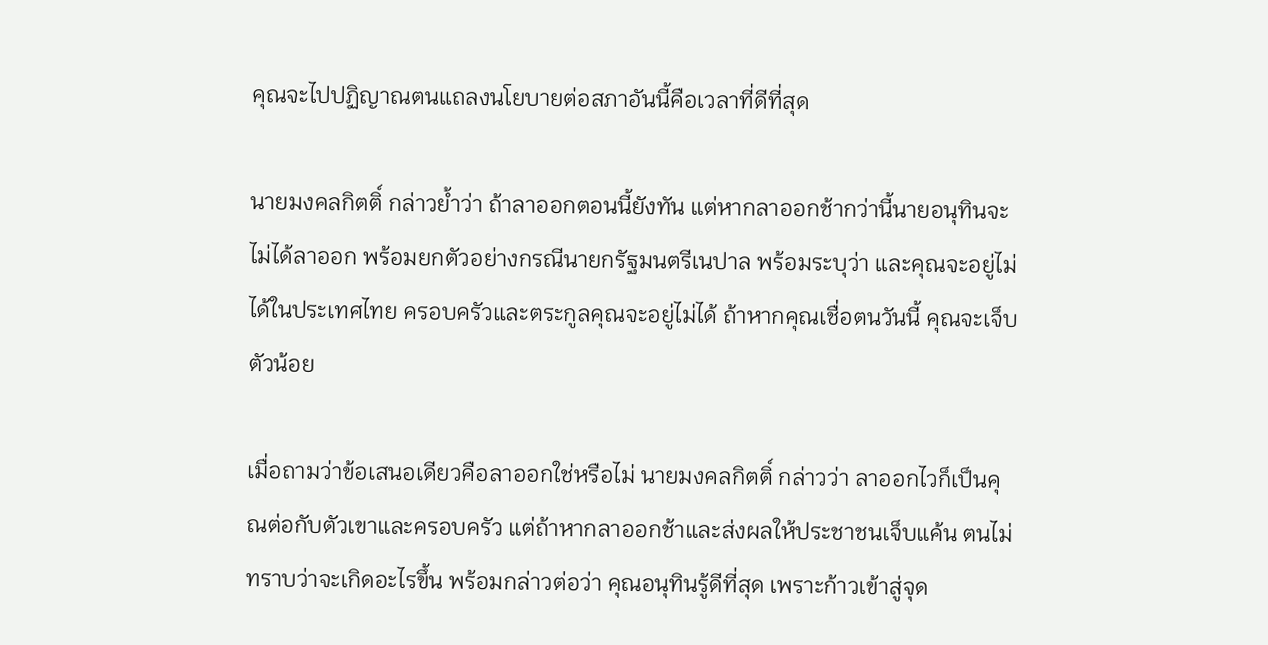คุณจะไปปฏิญาณตนแถลงนโยบายต่อสภาอันนี้คือเวลาที่ดีที่สุด

นายมงคลกิตติ์ กล่าวย้ำว่า ถ้าลาออกตอนนี้ยังทัน แต่หากลาออกช้ากว่านี้นายอนุทินจะไม่ได้ลาออก พร้อมยกตัวอย่างกรณีนายกรัฐมนตรีเนปาล พร้อมระบุว่า และคุณจะอยู่ไม่ได้ในประเทศไทย ครอบครัวและตระกูลคุณจะอยู่ไม่ได้ ถ้าหากคุณเชื่อตนวันนี้ คุณจะเจ็บตัวน้อย

เมื่อถามว่าข้อเสนอเดียวคือลาออกใช่หรือไม่ นายมงคลกิตติ์ กล่าวว่า ลาออกไวก็เป็นคุณต่อกับตัวเขาและครอบครัว แต่ถ้าหากลาออกช้าและส่งผลให้ประชาชนเจ็บแค้น ตนไม่ทราบว่าจะเกิดอะไรขึ้น พร้อมกล่าวต่อว่า คุณอนุทินรู้ดีที่สุด เพราะก้าวเข้าสู่จุด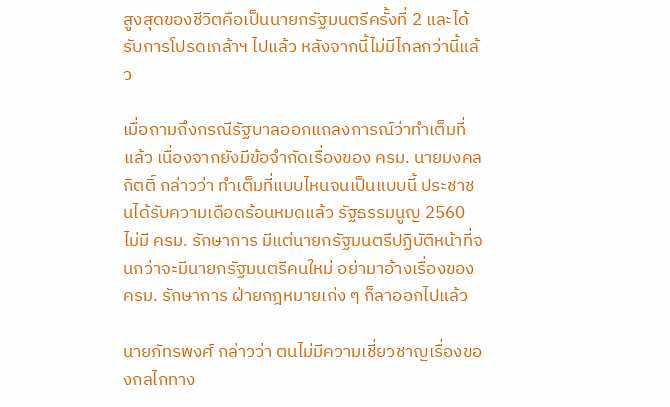สูงสุดของชีวิตคือเป็นนายกรัฐมนตรีครั้งที่ 2 และได้รับการโปรดเกล้าฯ ไปแล้ว หลังจากนี้ไม่มีไกลกว่านี้แล้ว

เมื่อถามถึงกรณีรัฐบาลออกแถลงการณ์ว่าทำเต็มที่แล้ว เนื่องจากยังมีข้อจำกัดเรื่องของ ครม. นายมงคลกิตติ์ กล่าวว่า ทำเต็มที่แบบไหนจนเป็นแบบนี้ ประชาชนได้รับความเดือดร้อนหมดแล้ว รัฐธรรมนูญ 2560 ไม่มี ครม. รักษาการ มีแต่นายกรัฐมนตรีปฏิบัติหน้าที่จนกว่าจะมีนายกรัฐมนตรีคนใหม่ อย่ามาอ้างเรื่องของ ครม. รักษาการ ฝ่ายกฎหมายเก่ง ๆ ก็ลาออกไปแล้ว

นายภัทรพงศ์ กล่าวว่า ตนไม่มีความเชี่ยวชาญเรื่องของกลไกทาง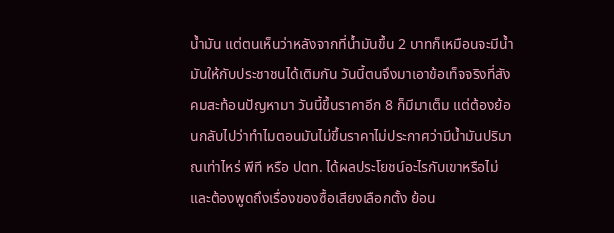น้ำมัน แต่ตนเห็นว่าหลังจากที่น้ำมันขึ้น 2 บาทก็เหมือนจะมีน้ำมันให้กับประชาชนได้เติมกัน วันนี้ตนจึงมาเอาข้อเท็จจริงที่สังคมสะท้อนปัญหามา วันนี้ขึ้นราคาอีก 8 ก็มีมาเต็ม แต่ต้องย้อนกลับไปว่าทำไมตอนมันไม่ขึ้นราคาไม่ประกาศว่ามีน้ำมันปริมาณเท่าไหร่ พีที หรือ ปตท. ได้ผลประโยชน์อะไรกับเขาหรือไม่ และต้องพูดถึงเรื่องของซื้อเสียงเลือกตั้ง ย้อน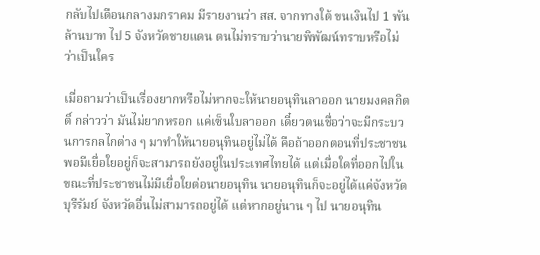กลับไปเดือนกลางมกราคม มีรายงานว่า สส. จากทางใต้ ขนเงินไป 1 พันล้านบาท ไป 5 จังหวัดชายแดน ตนไม่ทราบว่านายพิพัฒน์ทราบหรือไม่ว่าเป็นใคร

เมื่อถามว่าเป็นเรื่องยากหรือไม่หากจะให้นายอนุทินลาออก นายมงคลกิตติ์ กล่าวว่า มันไม่ยากหรอก แค่เซ็นใบลาออก เดี๋ยวตนเชื่อว่าจะมีกระบวนการกลไกต่าง ๆ มาทำให้นายอนุทินอยู่ไม่ได้ คือถ้าออกตอนที่ประชาชนพอมีเยื่อใยอยู่ก็จะสามารถยังอยู่ในประเทศไทยได้ แต่เมื่อใดที่ออกไปในขณะที่ประชาชนไม่มีเยื่อใยต่อนายอนุทิน นายอนุทินก็จะอยู่ได้แค่จังหวัดบุรีรัมย์ จังหวัดอื่นไม่สามารถอยู่ได้ แต่หากอยู่นาน ๆ ไป นายอนุทิน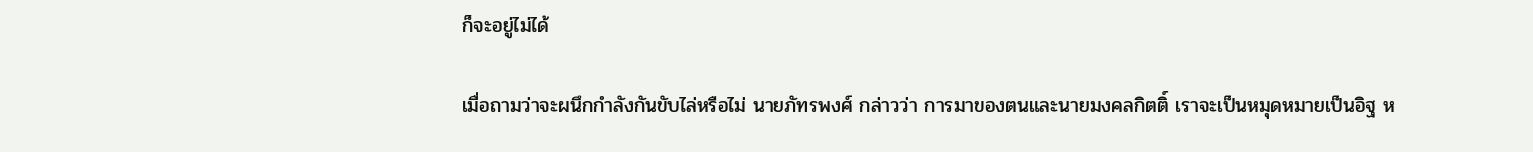ก็จะอยู่ไม่ได้

เมื่อถามว่าจะผนึกกำลังกันขับไล่หรือไม่ นายภัทรพงศ์ กล่าวว่า การมาของตนและนายมงคลกิตติ์ เราจะเป็นหมุดหมายเป็นอิฐ ห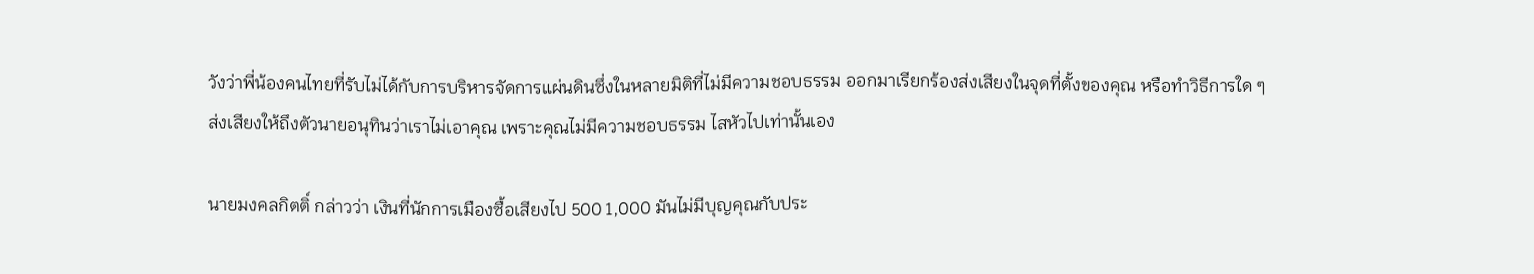วังว่าพี่น้องคนไทยที่รับไม่ได้กับการบริหารจัดการแผ่นดินซึ่งในหลายมิติที่ไม่มีความชอบธรรม ออกมาเรียกร้องส่งเสียงในจุดที่ตั้งของคุณ หรือทำวิธีการใด ๆ ส่งเสียงให้ถึงตัวนายอนุทินว่าเราไม่เอาคุณ เพราะคุณไม่มีความชอบธรรม ไสหัวไปเท่านั้นเอง

นายมงคลกิตติ์ กล่าวว่า เงินที่นักการเมืองซื้อเสียงไป 500 1,000 มันไม่มีบุญคุณกับประ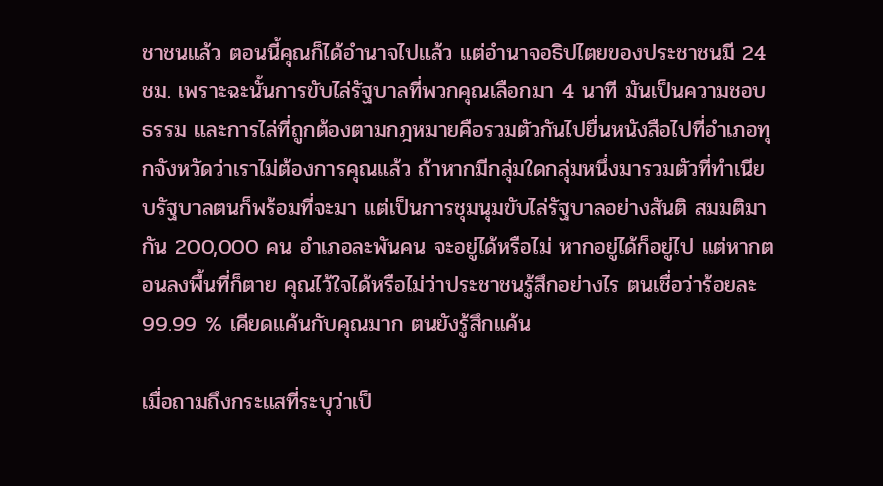ชาชนแล้ว ตอนนี้คุณก็ได้อำนาจไปแล้ว แต่อำนาจอธิปไตยของประชาชนมี 24 ชม. เพราะฉะนั้นการขับไล่รัฐบาลที่พวกคุณเลือกมา 4 นาที มันเป็นความชอบธรรม และการไล่ที่ถูกต้องตามกฎหมายคือรวมตัวกันไปยื่นหนังสือไปที่อำเภอทุกจังหวัดว่าเราไม่ต้องการคุณแล้ว ถ้าหากมีกลุ่มใดกลุ่มหนึ่งมารวมตัวที่ทำเนียบรัฐบาลตนก็พร้อมที่จะมา แต่เป็นการชุมนุมขับไล่รัฐบาลอย่างสันติ สมมติมากัน 200,000 คน อำเภอละพันคน จะอยู่ได้หรือไม่ หากอยู่ได้ก็อยู่ไป แต่หากตอนลงพื้นที่ก็ตาย คุณไว้ใจได้หรือไม่ว่าประชาชนรู้สึกอย่างไร ตนเชื่อว่าร้อยละ 99.99 % เคียดแค้นกับคุณมาก ตนยังรู้สึกแค้น

เมื่อถามถึงกระแสที่ระบุว่าเป็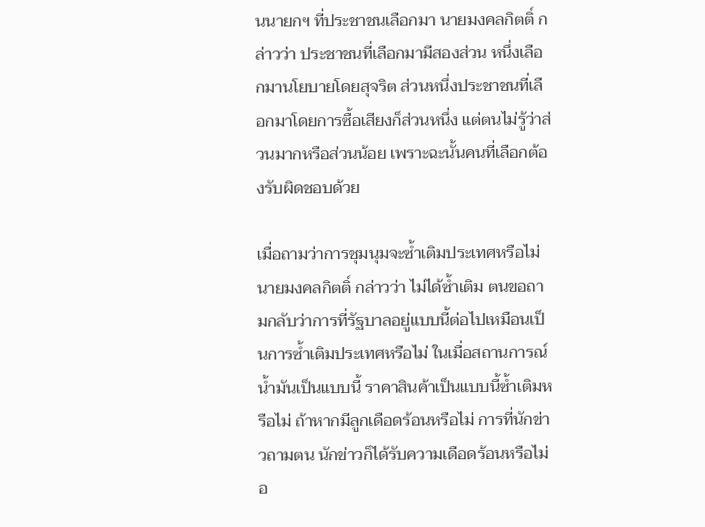นนายกฯ ที่ประชาชนเลือกมา นายมงคลกิตติ์ กล่าวว่า ประชาชนที่เลือกมามีสองส่วน หนึ่งเลือกมานโยบายโดยสุจริต ส่วนหนึ่งประชาชนที่เลือกมาโดยการซื้อเสียงก็ส่วนหนึ่ง แต่ตนไม่รู้ว่าส่วนมากหรือส่วนน้อย เพราะฉะนั้นคนที่เลือกต้องรับผิดชอบด้วย

เมื่อถามว่าการชุมนุมจะซ้ำเติมประเทศหรือไม่ นายมงคลกิตติ์ กล่าวว่า ไม่ได้ซ้ำเติม ตนขอถามกลับว่าการที่รัฐบาลอยู่แบบนี้ต่อไปเหมือนเป็นการซ้ำเติมประเทศหรือไม่ ในเมื่อสถานการณ์น้ำมันเป็นแบบนี้ ราคาสินค้าเป็นแบบนี้ซ้ำเติมหรือไม่ ถ้าหากมีลูกเดือดร้อนหรือไม่ การที่นักข่าวถามตน นักข่าวก็ได้รับความเดือดร้อนหรือไม่ อ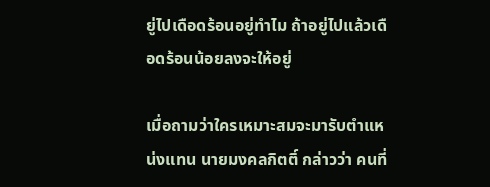ยู่ไปเดือดร้อนอยู่ทำไม ถ้าอยู่ไปแล้วเดือดร้อนน้อยลงจะให้อยู่

เมื่อถามว่าใครเหมาะสมจะมารับตำแหน่งแทน นายมงคลกิตติ์ กล่าวว่า คนที่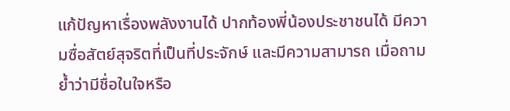แก้ปัญหาเรื่องพลังงานได้ ปากท้องพี่น้องประชาชนได้ มีความซื่อสัตย์สุจริตที่เป็นที่ประจักษ์ และมีความสามารถ เมื่อถามย้ำว่ามีชื่อในใจหรือ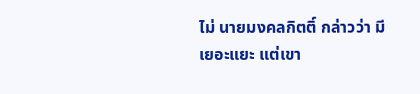ไม่ นายมงคลกิตติ์ กล่าวว่า มีเยอะแยะ แต่เขา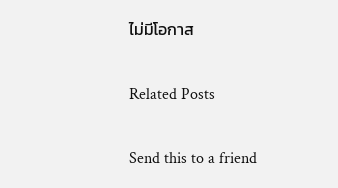ไม่มีโอกาส

Related Posts

Send this to a friend